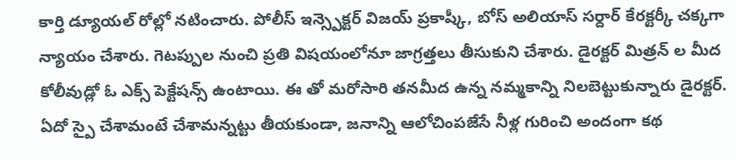కార్తి డ్యూయల్ రోల్లో నటించారు. పోలీస్ ఇన్స్పెక్టర్ విజయ్ ప్రకాష్కీ, బోస్ అలియాస్ సర్దార్ కేరక్టర్కీ చక్కగా న్యాయం చేశారు. గెటప్పుల నుంచి ప్రతి విషయంలోనూ జాగ్రత్తలు తీసుకుని చేశారు. డైరక్టర్ మిత్రన్ ల మీద కోలీవుడ్లో ఓ ఎక్స్ పెక్టేషన్స్ ఉంటాయి. ఈ తో మరోసారి తనమీద ఉన్న నమ్మకాన్ని నిలబెట్టుకున్నారు డైరక్టర్. ఏదో స్పై చేశామంటే చేశామన్నట్టు తీయకుండా, జనాన్ని ఆలోచింపజేసే నీళ్ల గురించి అందంగా కథ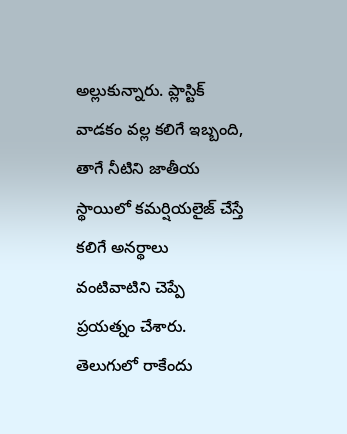అల్లుకున్నారు. ప్లాస్టిక్ వాడకం వల్ల కలిగే ఇబ్బంది, తాగే నీటిని జాతీయ స్థాయిలో కమర్షియలైజ్ చేస్తే కలిగే అనర్థాలు వంటివాటిని చెప్పే ప్రయత్నం చేశారు. తెలుగులో రాకేందు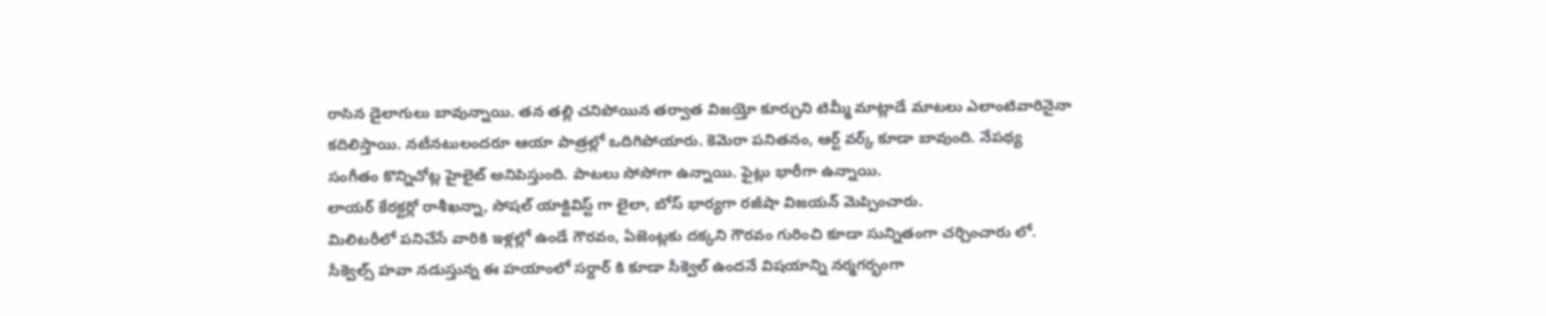రాసిన డైలాగులు బావున్నాయి. తన తల్లి చనిపోయిన తర్వాత విజయ్తో కూర్చుని టిమ్మీ మాట్లాడే మాటలు ఎలాంటివారినైనా కదిలిస్తాయి. నటీనటులందరూ ఆయా పాత్రల్లో ఒదిగిపోయారు. కెమెరా పనితనం, ఆర్ట్ వర్క్ కూడా బావుంది. నేపథ్య సంగీతం కొన్నిచోట్ల హైలైట్ అనిపిస్తుంది. పాటలు సోసోగా ఉన్నాయి. ఫైట్లు భారీగా ఉన్నాయి.
లాయర్ కేరక్టర్లో రాశీఖన్నా, సోషల్ యాక్టివిస్ట్ గా లైలా, బోస్ భార్యగా రజీషా విజయన్ మెప్పించారు.
మిలిటరీలో పనిచేసే వారికి ఇళ్లల్లో ఉండే గౌరవం, ఏజెంట్లకు దక్కని గౌరవం గురించి కూడా సున్నితంగా చర్చించారు లో.
సీక్వెల్స్ హవా నడుస్తున్న ఈ హయాంలో సర్దార్ కి కూడా సీక్వెల్ ఉందనే విషయాన్ని నర్మగర్భంగా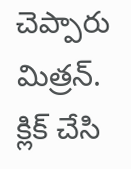చెప్పారు మిత్రన్.
క్లిక్ చేసి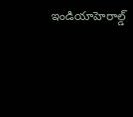ఇండియాహెరాల్డ్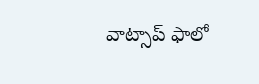వాట్సాప్ ఫాలో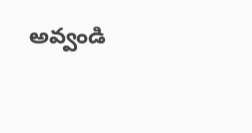అవ్వండి